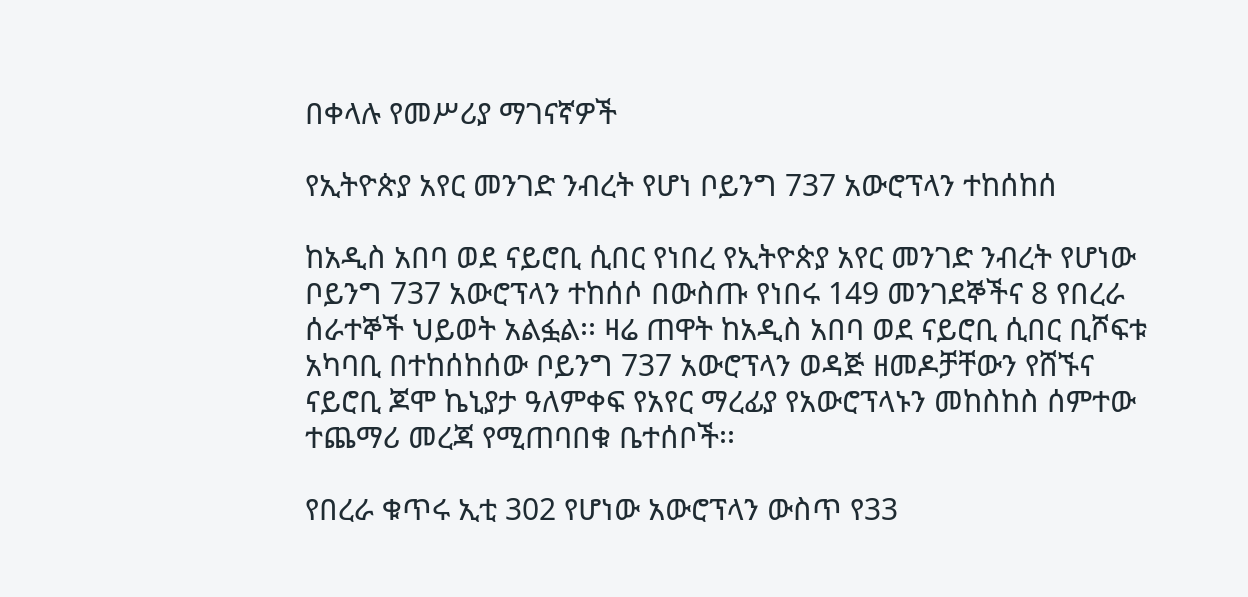በቀላሉ የመሥሪያ ማገናኛዎች

የኢትዮጵያ አየር መንገድ ንብረት የሆነ ቦይንግ 737 አውሮፕላን ተከሰከሰ

ከአዲስ አበባ ወደ ናይሮቢ ሲበር የነበረ የኢትዮጵያ አየር መንገድ ንብረት የሆነው ቦይንግ 737 አውሮፕላን ተከሰሶ በውስጡ የነበሩ 149 መንገደኞችና 8 የበረራ ሰራተኞች ህይወት አልፏል፡፡ ዛሬ ጠዋት ከአዲስ አበባ ወደ ናይሮቢ ሲበር ቢሾፍቱ አካባቢ በተከሰከሰው ቦይንግ 737 አውሮፕላን ወዳጅ ዘመዶቻቸውን የሸኙና ናይሮቢ ጆሞ ኬኒያታ ዓለምቀፍ የአየር ማረፊያ የአውሮፕላኑን መከስከስ ሰምተው ተጨማሪ መረጃ የሚጠባበቁ ቤተሰቦች፡፡

የበረራ ቁጥሩ ኢቲ 302 የሆነው አውሮፕላን ውስጥ የ33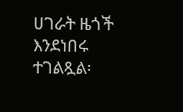ሀገራት ዜጎች እንደነበሩ ተገልጿል፡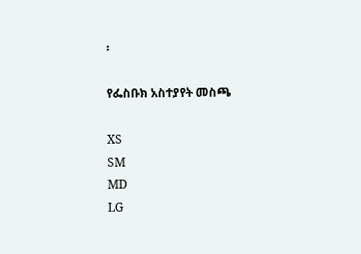፡

የፌስቡክ አስተያየት መስጫ

XS
SM
MD
LG